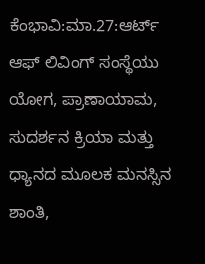ಕೆಂಭಾವಿ:ಮಾ.27:ಆರ್ಟ್ ಆಫ್ ಲಿವಿಂಗ್ ಸಂಸ್ಥೆಯು ಯೋಗ, ಪ್ರಾಣಾಯಾಮ, ಸುದರ್ಶನ ಕ್ರಿಯಾ ಮತ್ತು ಧ್ಯಾನದ ಮೂಲಕ ಮನಸ್ಸಿನ ಶಾಂತಿ,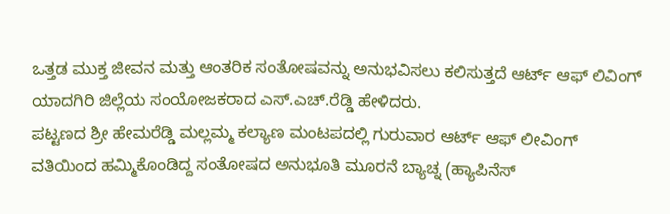ಒತ್ತಡ ಮುಕ್ತ ಜೀವನ ಮತ್ತು ಆಂತರಿಕ ಸಂತೋಷವನ್ನು ಅನುಭವಿಸಲು ಕಲಿಸುತ್ತದೆ ಆರ್ಟ್ ಆಫ್ ಲಿವಿಂಗ್ ಯಾದಗಿರಿ ಜಿಲ್ಲೆಯ ಸಂಯೋಜಕರಾದ ಎಸ್.ಎಚ್.ರೆಡ್ಡಿ ಹೇಳಿದರು.
ಪಟ್ಟಣದ ಶ್ರೀ ಹೇಮರೆಡ್ಡಿ ಮಲ್ಲಮ್ಮ ಕಲ್ಯಾಣ ಮಂಟಪದಲ್ಲಿ ಗುರುವಾರ ಆರ್ಟ್ ಆಫ್ ಲೀವಿಂಗ್ ವತಿಯಿಂದ ಹಮ್ಮಿಕೊಂಡಿದ್ದ ಸಂತೋಷದ ಅನುಭೂತಿ ಮೂರನೆ ಬ್ಯಾಚ್ನ (ಹ್ಯಾಪಿನೆಸ್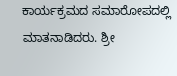ಕಾರ್ಯಕ್ರಮದ ಸಮಾರೋಪದಲ್ಲಿ ಮಾತನಾಡಿದರು. ಶ್ರೀ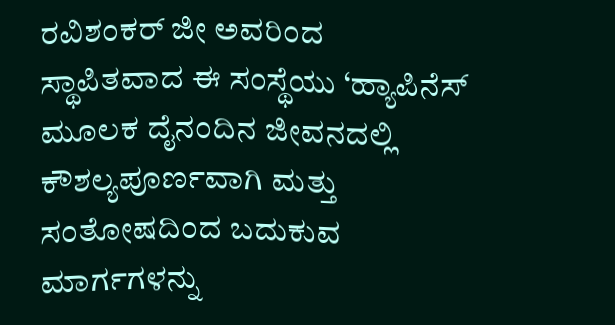ರವಿಶಂಕರ್ ಜೀ ಅವರಿಂದ ಸ್ಥಾಪಿತವಾದ ಈ ಸಂಸ್ಥೆಯು ‘ಹ್ಯಾಪಿನೆಸ್ ಮೂಲಕ ದೈನಂದಿನ ಜೀವನದಲ್ಲಿ ಕೌಶಲ್ಯಪೂರ್ಣವಾಗಿ ಮತ್ತು ಸಂತೋಷದಿಂದ ಬದುಕುವ ಮಾರ್ಗಗಳನ್ನು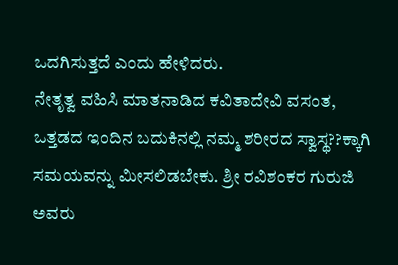ಒದಗಿಸುತ್ತದೆ ಎಂದು ಹೇಳಿದರು.
ನೇತೃತ್ವ ವಹಿಸಿ ಮಾತನಾಡಿದ ಕವಿತಾದೇವಿ ವಸಂತ, ಒತ್ತಡದ ಇಂದಿನ ಬದುಕಿನಲ್ಲಿ ನಮ್ಮ ಶರೀರದ ಸ್ವಾಸ್ಥ??ಕ್ಕಾಗಿ ಸಮಯವನ್ನು ಮೀಸಲಿಡಬೇಕು. ಶ್ರೀ ರವಿಶಂಕರ ಗುರುಜಿ ಅವರು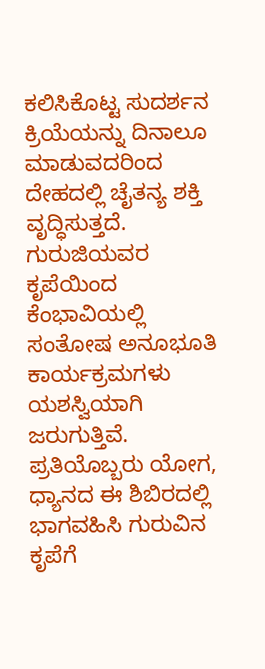ಕಲಿಸಿಕೊಟ್ಟ ಸುದರ್ಶನ ಕ್ರಿಯೆಯನ್ನು ದಿನಾಲೂ ಮಾಡುವದರಿಂದ ದೇಹದಲ್ಲಿ ಚೈತನ್ಯ ಶಕ್ತಿ ವೃದ್ಧಿಸುತ್ತದೆ. ಗುರುಜಿಯವರ ಕೃಪೆಯಿಂದ ಕೆಂಭಾವಿಯಲ್ಲಿ ಸಂತೋಷ ಅನೂಭೂತಿ ಕಾರ್ಯಕ್ರಮಗಳು ಯಶಸ್ವಿಯಾಗಿ ಜರುಗುತ್ತಿವೆ. ಪ್ರತಿಯೊಬ್ಬರು ಯೋಗ, ಧ್ಯಾನದ ಈ ಶಿಬಿರದಲ್ಲಿ ಭಾಗವಹಿಸಿ ಗುರುವಿನ ಕೃಪೆಗೆ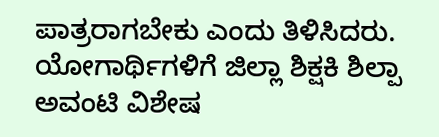ಪಾತ್ರರಾಗಬೇಕು ಎಂದು ತಿಳಿಸಿದರು.
ಯೋಗಾರ್ಥಿಗಳಿಗೆ ಜಿಲ್ಲಾ ಶಿಕ್ಷಕಿ ಶಿಲ್ಪಾ ಅವಂಟಿ ವಿಶೇಷ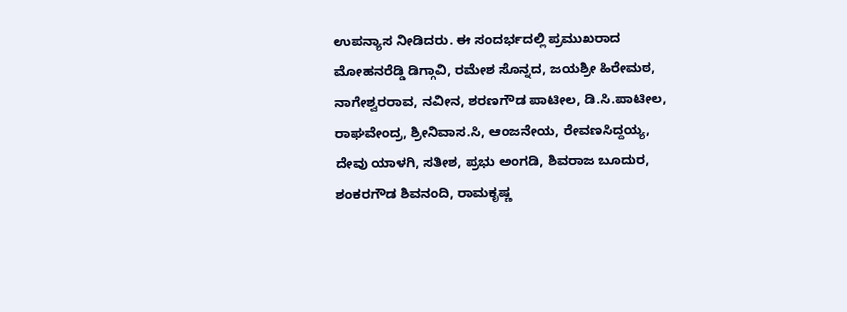ಉಪನ್ಯಾಸ ನೀಡಿದರು. ಈ ಸಂದರ್ಭದಲ್ಲಿ ಪ್ರಮುಖರಾದ ಮೋಹನರೆಡ್ಡಿ ಡಿಗ್ಗಾವಿ, ರಮೇಶ ಸೊನ್ನದ, ಜಯಶ್ರೀ ಹಿರೇಮಠ, ನಾಗೇಶ್ವರರಾವ, ನವೀನ, ಶರಣಗೌಡ ಪಾಟೀಲ, ಡಿ.ಸಿ.ಪಾಟೀಲ, ರಾಘವೇಂದ್ರ, ಶ್ರೀನಿವಾಸ.ಸಿ, ಆಂಜನೇಯ, ರೇವಣಸಿದ್ದಯ್ಯ, ದೇವು ಯಾಳಗಿ, ಸತೀಶ, ಪ್ರಭು ಅಂಗಡಿ, ಶಿವರಾಜ ಬೂದುರ, ಶಂಕರಗೌಡ ಶಿವನಂದಿ, ರಾಮಕೃಷ್ಣ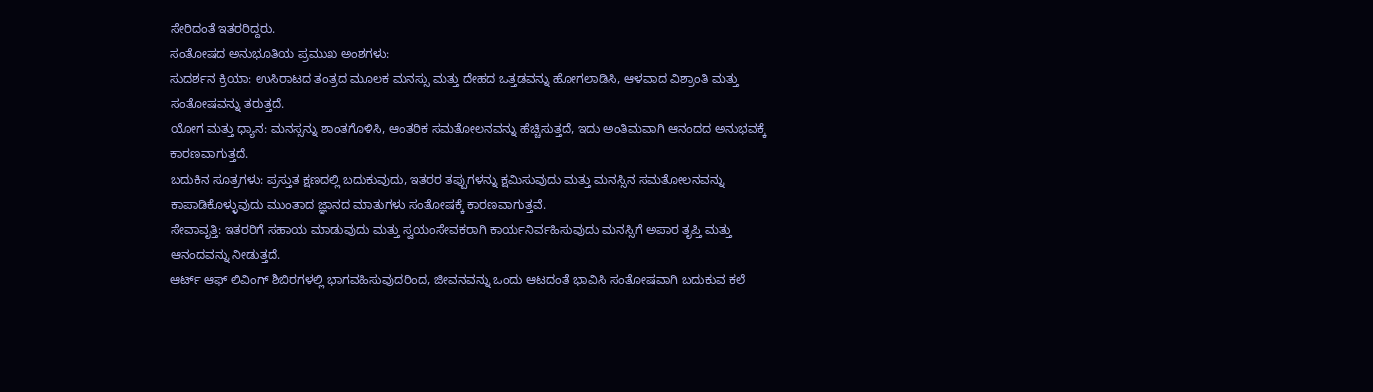ಸೇರಿದಂತೆ ಇತರರಿದ್ದರು.
ಸಂತೋಷದ ಅನುಭೂತಿಯ ಪ್ರಮುಖ ಅಂಶಗಳು:
ಸುದರ್ಶನ ಕ್ರಿಯಾ: ಉಸಿರಾಟದ ತಂತ್ರದ ಮೂಲಕ ಮನಸ್ಸು ಮತ್ತು ದೇಹದ ಒತ್ತಡವನ್ನು ಹೋಗಲಾಡಿಸಿ, ಆಳವಾದ ವಿಶ್ರಾಂತಿ ಮತ್ತು ಸಂತೋಷವನ್ನು ತರುತ್ತದೆ.
ಯೋಗ ಮತ್ತು ಧ್ಯಾನ: ಮನಸ್ಸನ್ನು ಶಾಂತಗೊಳಿಸಿ, ಆಂತರಿಕ ಸಮತೋಲನವನ್ನು ಹೆಚ್ಚಿಸುತ್ತದೆ, ಇದು ಅಂತಿಮವಾಗಿ ಆನಂದದ ಅನುಭವಕ್ಕೆ ಕಾರಣವಾಗುತ್ತದೆ.
ಬದುಕಿನ ಸೂತ್ರಗಳು: ಪ್ರಸ್ತುತ ಕ್ಷಣದಲ್ಲಿ ಬದುಕುವುದು, ಇತರರ ತಪ್ಪುಗಳನ್ನು ಕ್ಷಮಿಸುವುದು ಮತ್ತು ಮನಸ್ಸಿನ ಸಮತೋಲನವನ್ನು ಕಾಪಾಡಿಕೊಳ್ಳುವುದು ಮುಂತಾದ ಜ್ಞಾನದ ಮಾತುಗಳು ಸಂತೋಷಕ್ಕೆ ಕಾರಣವಾಗುತ್ತವೆ.
ಸೇವಾವೃತ್ತಿ: ಇತರರಿಗೆ ಸಹಾಯ ಮಾಡುವುದು ಮತ್ತು ಸ್ವಯಂಸೇವಕರಾಗಿ ಕಾರ್ಯನಿರ್ವಹಿಸುವುದು ಮನಸ್ಸಿಗೆ ಅಪಾರ ತೃಪ್ತಿ ಮತ್ತು ಆನಂದವನ್ನು ನೀಡುತ್ತದೆ.
ಆರ್ಟ್ ಆಫ್ ಲಿವಿಂಗ್ ಶಿಬಿರಗಳಲ್ಲಿ ಭಾಗವಹಿಸುವುದರಿಂದ, ಜೀವನವನ್ನು ಒಂದು ಆಟದಂತೆ ಭಾವಿಸಿ ಸಂತೋಷವಾಗಿ ಬದುಕುವ ಕಲೆ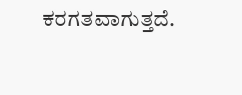ಕರಗತವಾಗುತ್ತದೆ.